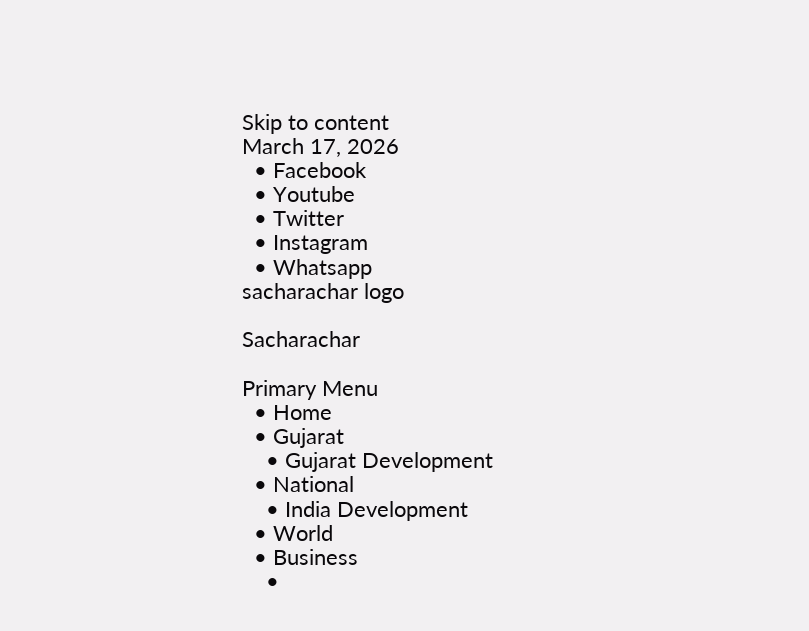Skip to content
March 17, 2026
  • Facebook
  • Youtube
  • Twitter
  • Instagram
  • Whatsapp
sacharachar logo

Sacharachar

Primary Menu
  • Home
  • Gujarat
    • Gujarat Development
  • National
    • India Development
  • World
  • Business
    •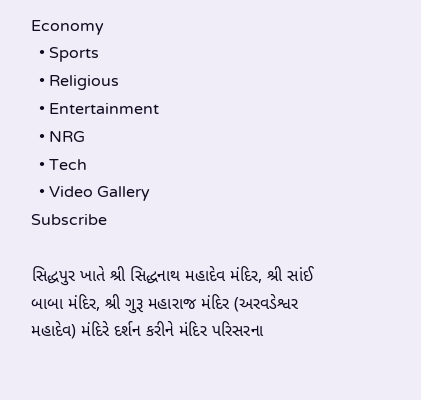Economy
  • Sports
  • Religious
  • Entertainment
  • NRG
  • Tech
  • Video Gallery
Subscribe

સિદ્ધપુર ખાતે શ્રી સિદ્ધનાથ મહાદેવ મંદિર, શ્રી સાંઈ બાબા મંદિર, શ્રી ગુરૂ મહારાજ મંદિર (અરવડેશ્વર મહાદેવ) મંદિરે દર્શન કરીને મંદિર પરિસરના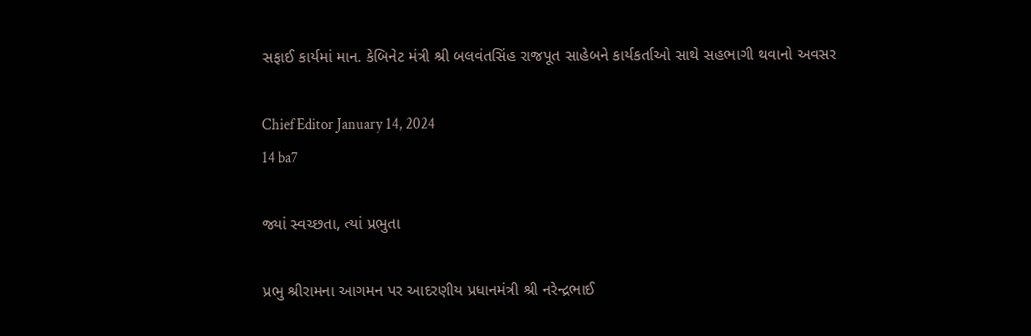સફાઈ કાર્યમાં માન. કેબિનેટ મંત્રી શ્રી બલવંતસિંહ રાજપૂત સાહેબને કાર્યકર્તાઓ સાથે સહભાગી થવાનો અવસર

Chief Editor January 14, 2024
14 ba7

જ્યાં સ્વચ્છતા, ત્યાં પ્રભુતા

પ્રભુ શ્રીરામના આગમન પર આદરણીય પ્રધાનમંત્રી શ્રી નરેન્દ્રભાઈ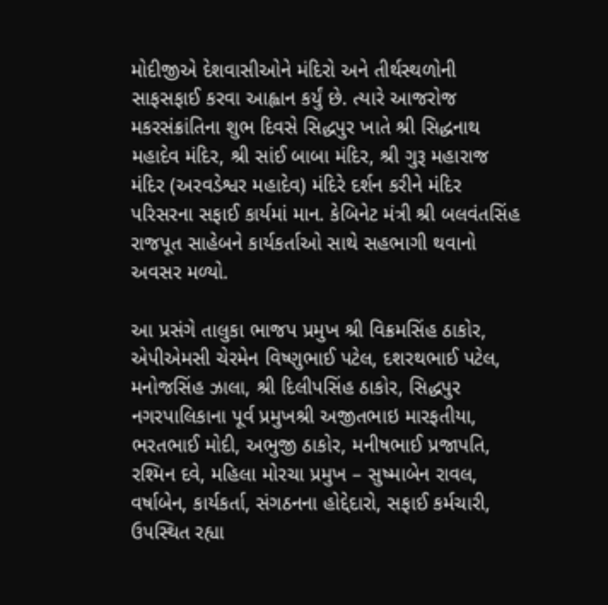મોદીજીએ દેશવાસીઓને મંદિરો અને તીર્થસ્થળોની સાફસફાઈ કરવા આહ્વાન કર્યું છે. ત્યારે આજરોજ મકરસંક્રાંતિના શુભ દિવસે સિદ્ધપુર ખાતે શ્રી સિદ્ધનાથ મહાદેવ મંદિર, શ્રી સાંઈ બાબા મંદિર, શ્રી ગુરૂ મહારાજ મંદિર (અરવડેશ્વર મહાદેવ) મંદિરે દર્શન કરીને મંદિર પરિસરના સફાઈ કાર્યમાં માન. કેબિનેટ મંત્રી શ્રી બલવંતસિંહ રાજપૂત સાહેબને કાર્યકર્તાઓ સાથે સહભાગી થવાનો અવસર મળ્યો.

આ પ્રસંગે તાલુકા ભાજપ પ્રમુખ શ્રી વિક્રમસિંહ ઠાકોર, એપીએમસી ચેરમેન વિષ્ણુભાઈ પટેલ, દશરથભાઈ પટેલ, મનોજસિંહ ઝાલા, શ્રી દિલીપસિંહ ઠાકોર, સિદ્ધપુર નગરપાલિકાના પૂર્વ પ્રમુખશ્રી અજીતભાઇ મારફતીયા, ભરતભાઈ મોદી, અભુજી ઠાકોર, મનીષભાઈ પ્રજાપતિ, રશ્મિન દવે, મહિલા મોરચા પ્રમુખ – સુષ્માબેન રાવલ, વર્ષાબેન, કાર્યકર્તા, સંગઠનના હોદ્દેદારો, સફાઈ કર્મચારી, ઉપસ્થિત રહ્યા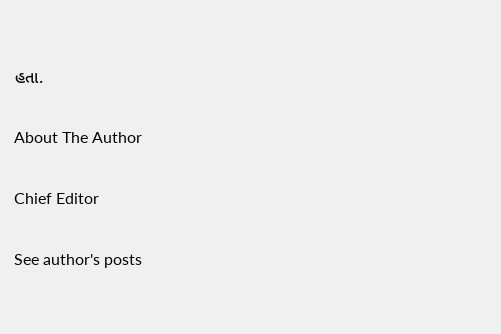હતા.

About The Author

Chief Editor

See author's posts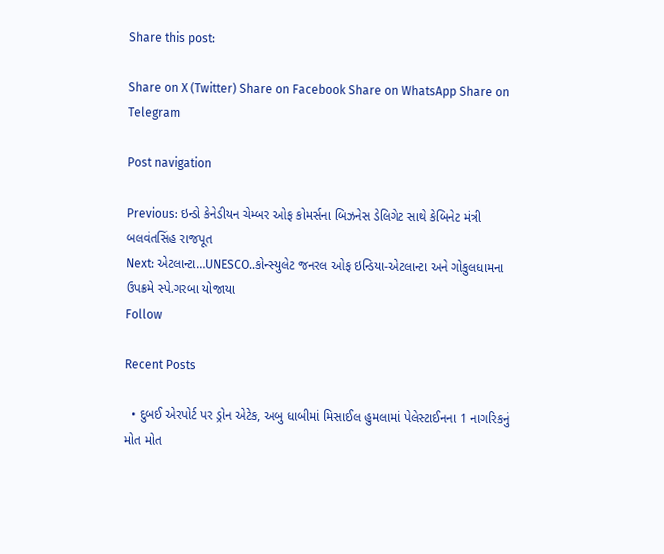Share this post:

Share on X (Twitter) Share on Facebook Share on WhatsApp Share on Telegram

Post navigation

Previous: ઇન્ડો કેનેડીયન ચેમ્બર ઓફ કોમર્સના બિઝનેસ ડેલિગેટ સાથે કેબિનેટ મંત્રી બલવંતસિંહ રાજપૂત
Next: એટલાન્ટા…UNESCO..કોન્સ્યુલેટ જનરલ ઓફ ઇન્ડિયા-એટલાન્ટા અને ગોકુલધામના ઉપક્રમે સ્પે.ગરબા યોજાયા
Follow

Recent Posts

  • દુબઈ એરપોર્ટ પર ડ્રોન એટેક, અબુ ધાબીમાં મિસાઈલ હુમલામાં પેલેસ્ટાઈનના 1 નાગરિકનું મોત મોત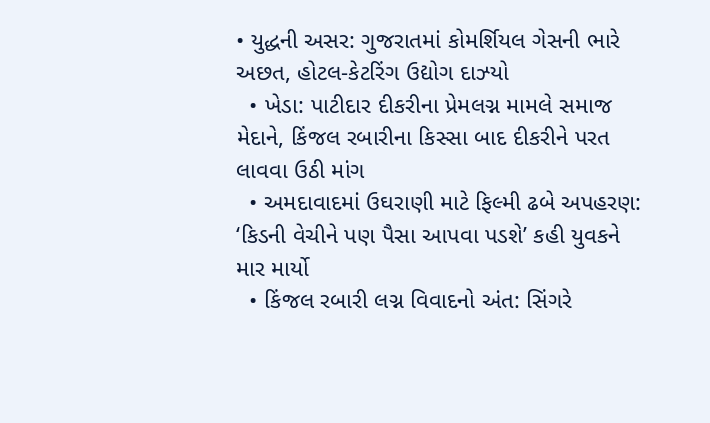• યુદ્ધની અસર: ગુજરાતમાં કોમર્શિયલ ગેસની ભારે અછત, હોટલ-કેટરિંગ ઉદ્યોગ દાઝ્યો
  • ખેડા: પાટીદાર દીકરીના પ્રેમલગ્ન મામલે સમાજ મેદાને, કિંજલ રબારીના કિસ્સા બાદ દીકરીને પરત લાવવા ઉઠી માંગ
  • અમદાવાદમાં ઉઘરાણી માટે ફિલ્મી ઢબે અપહરણ: ‘કિડની વેચીને પણ પૈસા આપવા પડશે’ કહી યુવકને માર માર્યો
  • કિંજલ રબારી લગ્ન વિવાદનો અંત: સિંગરે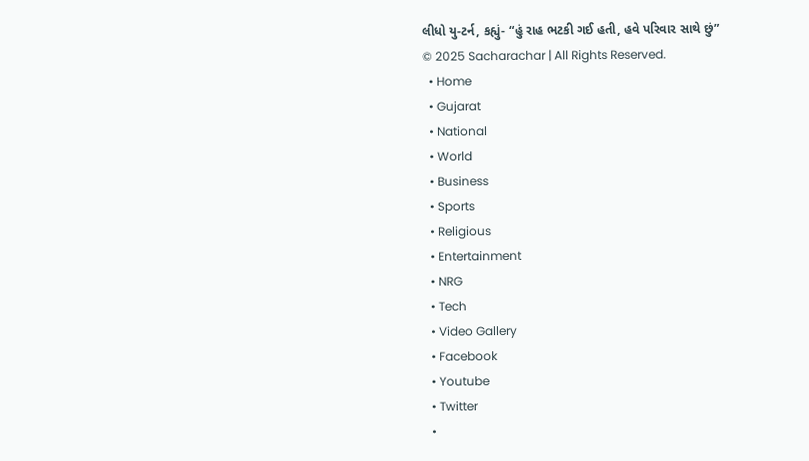લીધો યુ-ટર્ન, કહ્યું- “હું રાહ ભટકી ગઈ હતી, હવે પરિવાર સાથે છું”
© 2025 Sacharachar | All Rights Reserved.
  • Home
  • Gujarat
  • National
  • World
  • Business
  • Sports
  • Religious
  • Entertainment
  • NRG
  • Tech
  • Video Gallery
  • Facebook
  • Youtube
  • Twitter
  •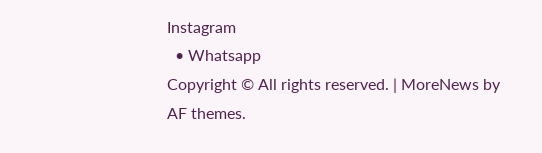Instagram
  • Whatsapp
Copyright © All rights reserved. | MoreNews by AF themes.